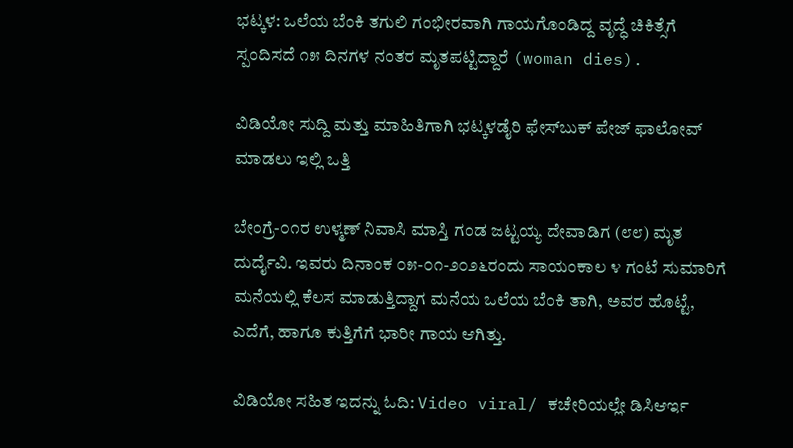ಭಟ್ಕಳ: ಒಲೆಯ ಬೆಂಕಿ ತಗುಲಿ ಗಂಭೀರವಾಗಿ ಗಾಯಗೊಂಡಿದ್ದ ವೃದ್ಧೆ ಚಿಕಿತ್ಸೆಗೆ ಸ್ಪಂದಿಸದೆ ೧೫ ದಿನಗಳ ನಂತರ ಮೃತಪಟ್ಟಿದ್ದಾರೆ (woman dies).

ವಿಡಿಯೋ ಸುದ್ದಿ ಮತ್ತು ಮಾಹಿತಿಗಾಗಿ ಭಟ್ಕಳಡೈರಿ ಫೇಸ್‌ಬುಕ್‌ ಪೇಜ್ ಫಾಲೋವ್ ಮಾಡಲು ಇಲ್ಲಿ ಒತ್ತಿ

ಬೇಂಗ್ರೆ-೦೧ರ ಉಳ್ಮಣ್ ನಿವಾಸಿ ಮಾಸ್ತಿ ಗಂಡ ಜಟ್ಟಯ್ಯ ದೇವಾಡಿಗ (೮೮) ಮೃತ ದುರ್ದೈವಿ. ಇವರು ದಿನಾಂಕ ೦೫-೦೧-೨೦೨೬ರಂದು ಸಾಯಂಕಾಲ ೪ ಗಂಟೆ ಸುಮಾರಿಗೆ ಮನೆಯಲ್ಲಿ ಕೆಲಸ ಮಾಡುತ್ತಿದ್ದಾಗ ಮನೆಯ ಒಲೆಯ ಬೆಂಕಿ ತಾಗಿ, ಅವರ ಹೊಟ್ಟೆ, ಎದೆಗೆ, ಹಾಗೂ ಕುತ್ತಿಗೆಗೆ ಭಾರೀ ಗಾಯ ಆಗಿತ್ತು.

ವಿಡಿಯೋ ಸಹಿತ ಇದನ್ನು ಓದಿ: Video viral/ ಕಚೇರಿಯಲ್ಲೇ ಡಿಸಿಆರ್ಇ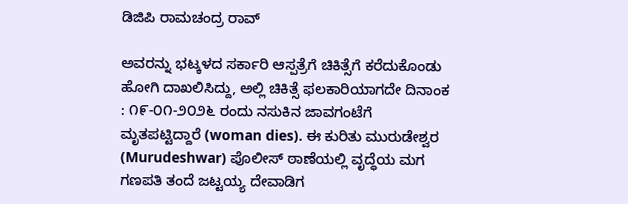ಡಿಜಿಪಿ ರಾಮಚಂದ್ರ ರಾವ್

ಅವರನ್ನು ಭಟ್ಕಳದ ಸರ್ಕಾರಿ ಆಸ್ಪತ್ರೆಗೆ ಚಿಕಿತ್ಸೆಗೆ ಕರೆದುಕೊಂಡು ಹೋಗಿ ದಾಖಲಿಸಿದ್ದು, ಅಲ್ಲಿ ಚಿಕಿತ್ಸೆ ಫಲಕಾರಿಯಾಗದೇ ದಿನಾಂಕ : ೧೯-೦೧-೨೦೨೬ ರಂದು ನಸುಕಿನ ಜಾವಗಂಟೆಗೆ ಮೃತಪಟ್ಟಿದ್ದಾರೆ (woman dies). ಈ ಕುರಿತು ಮುರುಡೇಶ್ವರ (Murudeshwar) ಪೊಲೀಸ್ ಠಾಣೆಯಲ್ಲಿ ವೃದ್ಧೆಯ ಮಗ ಗಣಪತಿ ತಂದೆ ಜಟ್ಟಯ್ಯ ದೇವಾಡಿಗ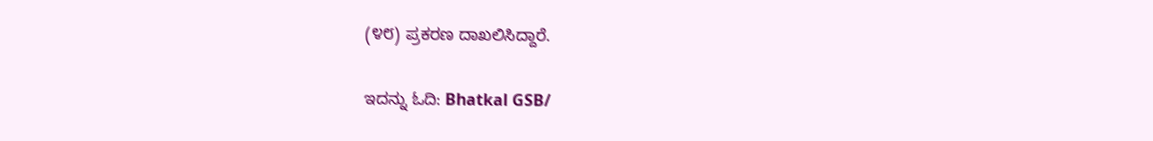(೪೮) ಪ್ರಕರಣ ದಾಖಲಿಸಿದ್ದಾರೆ.

ಇದನ್ನು ಓದಿ: Bhatkal GSB/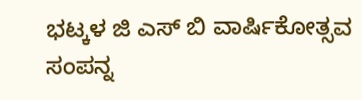ಭಟ್ಕಳ ಜಿ ಎಸ್ ಬಿ ವಾರ್ಷಿಕೋತ್ಸವ ಸಂಪನ್ನ